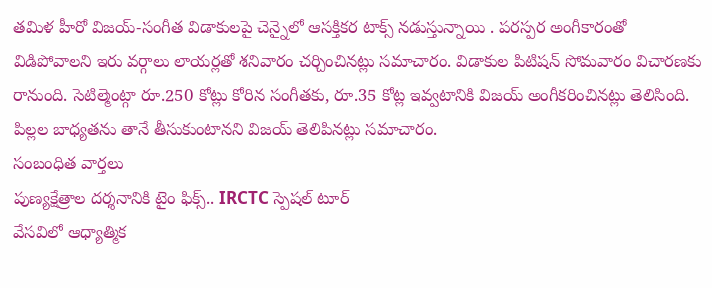తమిళ హీరో విజయ్-సంగీత విడాకులపై చెన్నైలో ఆసక్తికర టాక్స్ నడుస్తున్నాయి . పరస్పర అంగీకారంతో విడిపోవాలని ఇరు వర్గాలు లాయర్లతో శనివారం చర్చించినట్లు సమాచారం. విడాకుల పిటిషన్ సోమవారం విచారణకు రానుంది. సెటిల్మెంట్గా రూ.250 కోట్లు కోరిన సంగీతకు, రూ.35 కోట్ల ఇవ్వటానికి విజయ్ అంగీకరించినట్లు తెలిసింది. పిల్లల బాధ్యతను తానే తీసుకుంటానని విజయ్ తెలిపినట్లు సమాచారం.
సంబంధిత వార్తలు
పుణ్యక్షేత్రాల దర్శనానికి టైం ఫిక్స్.. IRCTC స్పెషల్ టూర్
వేసవిలో ఆధ్యాత్మిక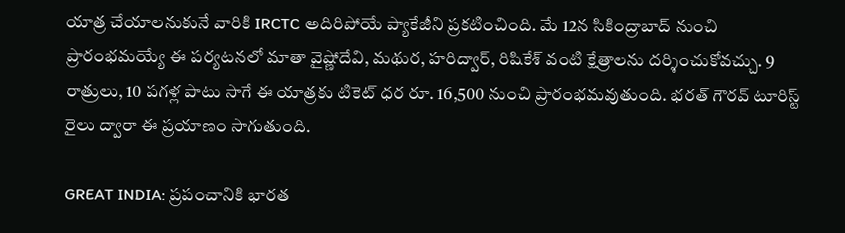యాత్ర చేయాలనుకునే వారికి IRCTC అదిరిపోయే ప్యాకేజీని ప్రకటించింది. మే 12న సికింద్రాబాద్ నుంచి ప్రారంభమయ్యే ఈ పర్యటనలో మాతా వైష్ణోదేవి, మథుర, హరిద్వార్, రిషికేశ్ వంటి క్షేత్రాలను దర్శించుకోవచ్చు. 9 రాత్రులు, 10 పగళ్ల పాటు సాగే ఈ యాత్రకు టికెట్ ధర రూ. 16,500 నుంచి ప్రారంభమవుతుంది. భరత్ గౌరవ్ టూరిస్ట్ రైలు ద్వారా ఈ ప్రయాణం సాగుతుంది.

GREAT INDIA: ప్రపంచానికి భారత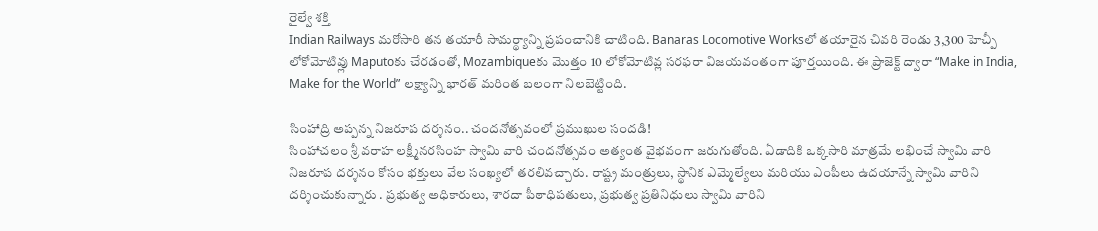రైల్వే శక్తి
Indian Railways మరోసారి తన తయారీ సామర్థ్యాన్ని ప్రపంచానికి చాటింది. Banaras Locomotive Worksలో తయారైన చివరి రెండు 3,300 హెచ్పీ లోకోమోటివ్లు Maputoకు చేరడంతో, Mozambiqueకు మొత్తం 10 లోకోమోటివ్ల సరఫరా విజయవంతంగా పూర్తయింది. ఈ ప్రాజెక్ట్ ద్వారా “Make in India, Make for the World” లక్ష్యాన్ని భారత్ మరింత బలంగా నిలబెట్టింది.

సింహాద్రి అప్పన్న నిజరూప దర్శనం.. చందనోత్సవంలో ప్రముఖుల సందడి!
సింహాచలం శ్రీ వరాహ లక్ష్మీనరసింహ స్వామి వారి చందనోత్సవం అత్యంత వైభవంగా జరుగుతోంది. ఏడాదికి ఒక్కసారి మాత్రమే లభించే స్వామి వారి నిజరూప దర్శనం కోసం భక్తులు వేల సంఖ్యలో తరలివచ్చారు. రాష్ట్ర మంత్రులు, స్థానిక ఎమ్మెల్యేలు మరియు ఎంపీలు ఉదయాన్నే స్వామి వారిని దర్శించుకున్నారు . ప్రభుత్వ అధికారులు, శారదా పీఠాధిపతులు, ప్రభుత్వ ప్రతినిధులు స్వామి వారిని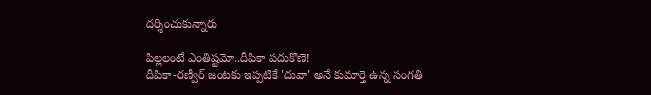దర్శించుకున్నారు

పిల్లలంటే ఎంతిష్టమో..దీపికా పదుకొణె!
దీపికా-రణ్వీర్ జంటకు ఇప్పటికే 'దువా' అనే కుమార్తె ఉన్న సంగతి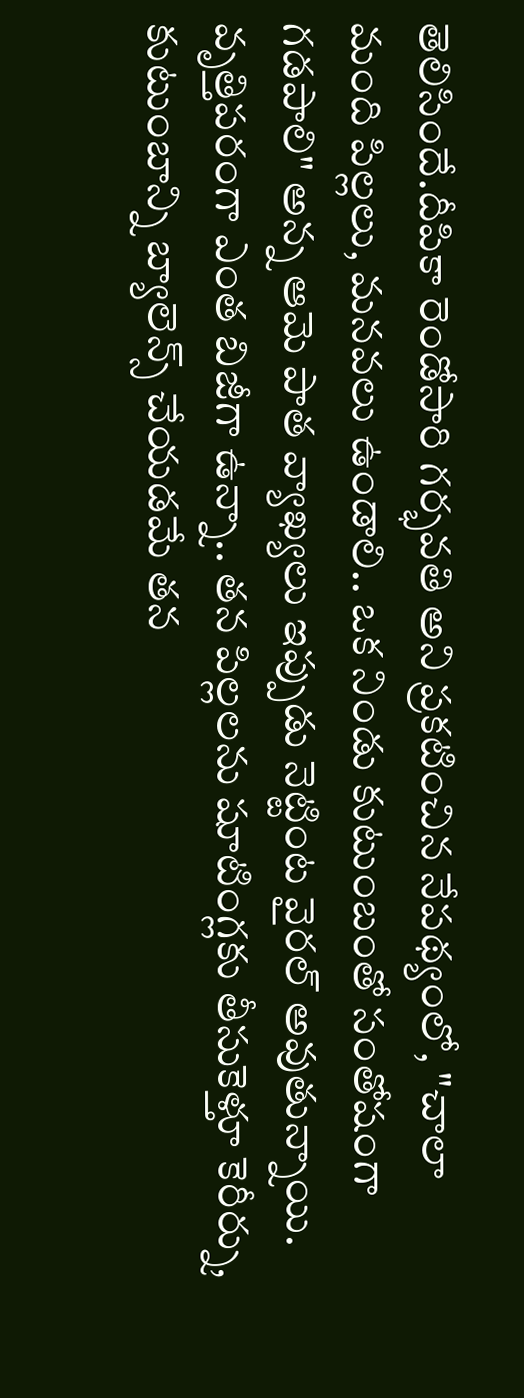తెలిసిందే.దీపికా రెండోసారి గర్భవతి అని ప్రకటించిన నేపథ్యంలో, "చాలా మంది పిల్లలు, మనవలు ఉండాలి.. ఒక నిండు కుటుంబంతో సంతోషంగా గడపాలి" అన్న ఆమె పాత వ్యాఖ్యలు ఇప్పుడు నెట్టింట వైరల్ అవుతున్నాయి. వృత్తిపరంగా ఎంత బిజీగా ఉన్నా.. తన పిల్లలను షూటింగ్లకు తీసుకెళ్తూ కెరీర్ను, కుటుంబాన్ని బ్యాలెన్స్ చేయడమే తన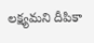లక్ష్యమని దీపికా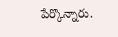పేర్కొన్నారు.